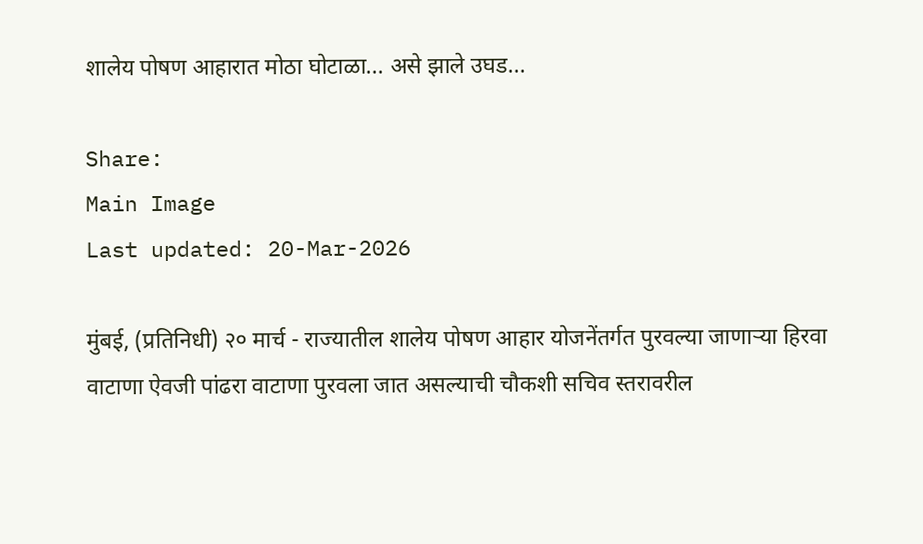शालेय पोषण आहारात मोठा घोटाळा... असे झाले उघड...

Share:
Main Image
Last updated: 20-Mar-2026

मुंबई, (प्रतिनिधी) २० मार्च - राज्यातील शालेय पोषण आहार योजनेंतर्गत पुरवल्या जाणाऱ्या हिरवा वाटाणा ऐवजी पांढरा वाटाणा पुरवला जात असल्याची चौकशी सचिव स्तरावरील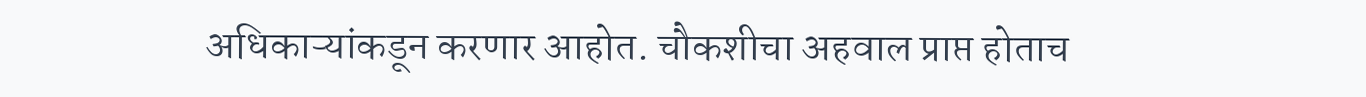अधिकाऱ्यांकडून करणार आहोत. चौकशीचा अहवाल प्राप्त होताच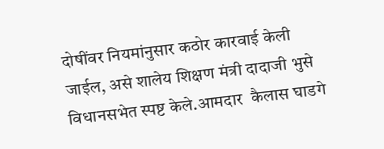दोषींवर नियमांनुसार कठोर कारवाई केली जाईल, असे शालेय शिक्षण मंत्री दादाजी भुसे विधानसभेत स्पष्ट केले.आमदार  कैलास घाडगे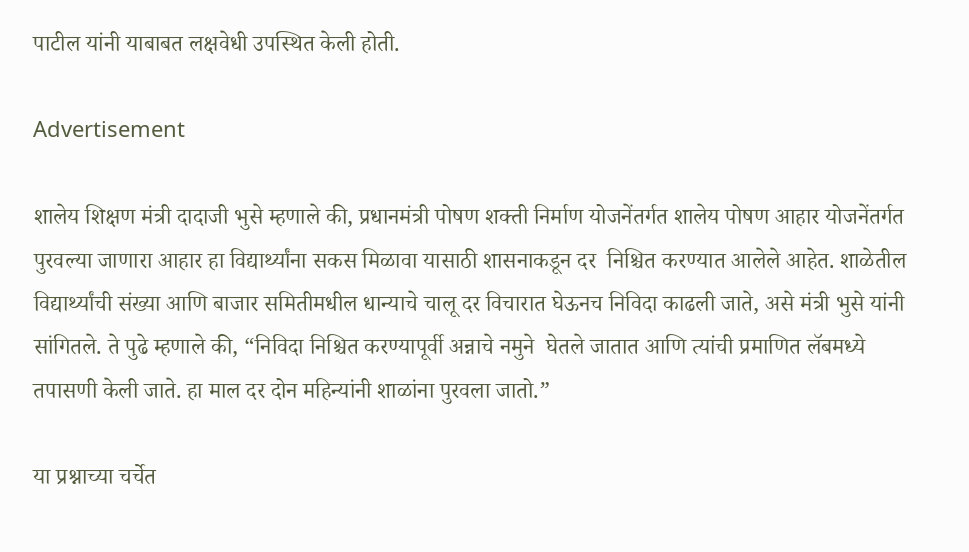पाटील यांनी याबाबत लक्षवेधी उपस्थित केली होती.

Advertisement

शालेय शिक्षण मंत्री दादाजी भुसे म्हणाले की, प्रधानमंत्री पोषण शक्ती निर्माण योजनेंतर्गत शालेय पोषण आहार योजनेंतर्गत पुरवल्या जाणारा आहार हा विद्यार्थ्यांना सकस मिळावा यासाठी शासनाकडून दर  निश्चित करण्यात आलेले आहेत. शाळेतील विद्यार्थ्यांची संख्या आणि बाजार समितीमधील धान्याचे चालू दर विचारात घेऊनच निविदा काढली जाते, असे मंत्री भुसे यांनी सांगितले. ते पुढे म्हणाले की, “निविदा निश्चित करण्यापूर्वी अन्नाचे नमुने  घेतले जातात आणि त्यांची प्रमाणित लॅबमध्ये तपासणी केली जाते. हा माल दर दोन महिन्यांनी शाळांना पुरवला जातो.”

या प्रश्नाच्या चर्चेत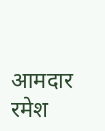आमदार रमेश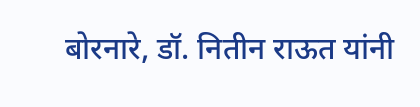बोरनारे, डॉ. नितीन राऊत यांनी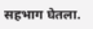सहभाग घेतला.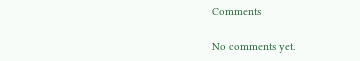Comments

No comments yet.